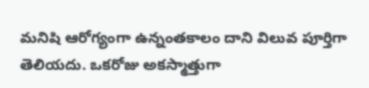మనిషి ఆరోగ్యంగా ఉన్నంతకాలం దాని విలువ పూర్తిగా తెలియదు. ఒకరోజు అకస్మాత్తుగా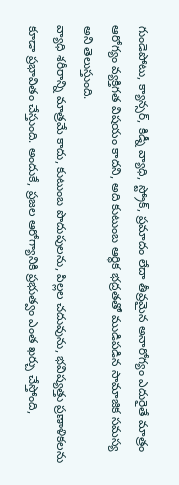గుండెపోటు, క్యాన్సర్, కిడ్నీ వ్యాధి, స్ట్రోక్, ప్రమాదం లేదా తీవ్రమైన అనారోగ్యం ఎదురైతే మాత్రం ఆరోగ్యం వ్యక్తిగత విషయం కాదని, అది కుటుంబ ఆర్థిక భద్రతతో ముడిపడిన సామాజిక సమస్య అని తెలుస్తుంది.
వ్యాధి శరీరాన్ని మాత్రమే కాదు, కుటుంబ పొదుపులను, పిల్లల చదువును, భవిష్యత్తు ప్రణాళికలను కూడా ప్రభావితం చేస్తుంది. అందుకే, ప్రజల ఆరోగ్యానికి ప్రభుత్వం ఎంత ఖర్చు చేస్తోంది,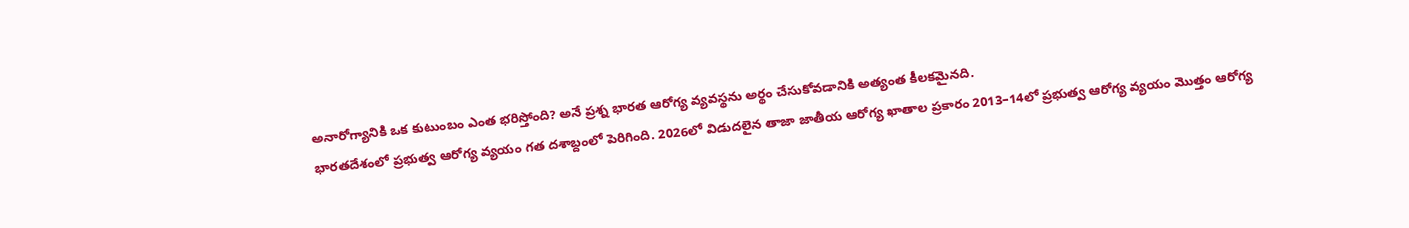అనారోగ్యానికి ఒక కుటుంబం ఎంత భరిస్తోంది? అనే ప్రశ్న భారత ఆరోగ్య వ్యవస్థను అర్థం చేసుకోవడానికి అత్యంత కీలకమైనది.
భారతదేశంలో ప్రభుత్వ ఆరోగ్య వ్యయం గత దశాబ్దంలో పెరిగింది. 2026లో విడుదలైన తాజా జాతీయ ఆరోగ్య ఖాతాల ప్రకారం 2013–14లో ప్రభుత్వ ఆరోగ్య వ్యయం మొత్తం ఆరోగ్య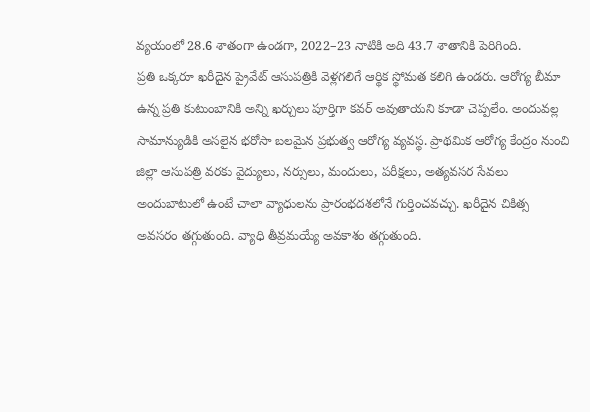వ్యయంలో 28.6 శాతంగా ఉండగా, 2022–23 నాటికి అది 43.7 శాతానికి పెరిగింది.
ప్రతి ఒక్కరూ ఖరీదైన ప్రైవేట్ ఆసుపత్రికి వెళ్లగలిగే ఆర్థిక స్థోమత కలిగి ఉండరు. ఆరోగ్య బీమా ఉన్న ప్రతి కుటుంబానికి అన్ని ఖర్చులు పూర్తిగా కవర్ అవుతాయని కూడా చెప్పలేం. అందువల్ల సామాన్యుడికి అసలైన భరోసా బలమైన ప్రభుత్వ ఆరోగ్య వ్యవస్థ. ప్రాథమిక ఆరోగ్య కేంద్రం నుంచి జిల్లా ఆసుపత్రి వరకు వైద్యులు, నర్సులు, మందులు, పరీక్షలు, అత్యవసర సేవలు అందుబాటులో ఉంటే చాలా వ్యాధులను ప్రారంభదశలోనే గుర్తించవచ్చు. ఖరీదైన చికిత్స అవసరం తగ్గుతుంది. వ్యాధి తీవ్రమయ్యే అవకాశం తగ్గుతుంది.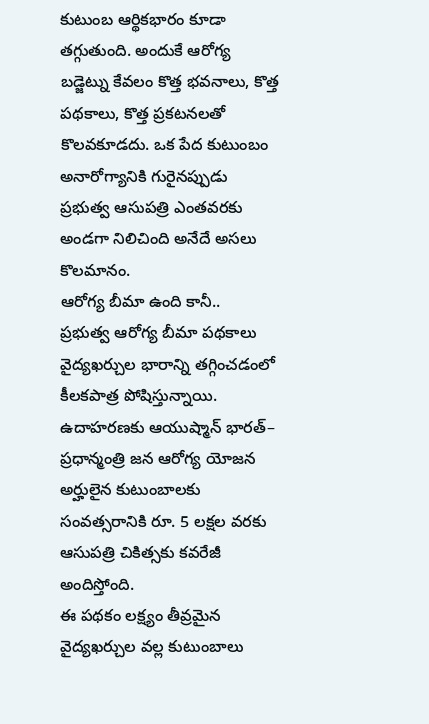కుటుంబ ఆర్థికభారం కూడా తగ్గుతుంది. అందుకే ఆరోగ్య బడ్జెట్ను కేవలం కొత్త భవనాలు, కొత్త పథకాలు, కొత్త ప్రకటనలతో కొలవకూడదు. ఒక పేద కుటుంబం అనారోగ్యానికి గురైనప్పుడు ప్రభుత్వ ఆసుపత్రి ఎంతవరకు అండగా నిలిచింది అనేదే అసలు కొలమానం.
ఆరోగ్య బీమా ఉంది కానీ..
ప్రభుత్వ ఆరోగ్య బీమా పథకాలు వైద్యఖర్చుల భారాన్ని తగ్గించడంలో కీలకపాత్ర పోషిస్తున్నాయి. ఉదాహరణకు ఆయుష్మాన్ భారత్– ప్రధాన్మంత్రి జన ఆరోగ్య యోజన అర్హులైన కుటుంబాలకు సంవత్సరానికి రూ. 5 లక్షల వరకు ఆసుపత్రి చికిత్సకు కవరేజీ అందిస్తోంది.
ఈ పథకం లక్ష్యం తీవ్రమైన వైద్యఖర్చుల వల్ల కుటుంబాలు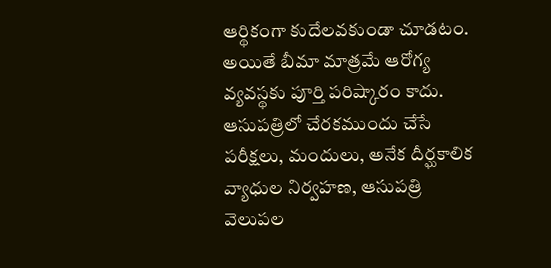ఆర్థికంగా కుదేలవకుండా చూడటం. అయితే బీమా మాత్రమే ఆరోగ్య వ్యవస్థకు పూర్తి పరిష్కారం కాదు. ఆసుపత్రిలో చేరకముందు చేసే పరీక్షలు, మందులు, అనేక దీర్ఘకాలిక వ్యాధుల నిర్వహణ, ఆసుపత్రి వెలుపల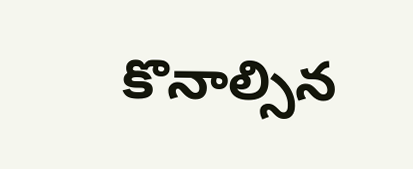కొనాల్సిన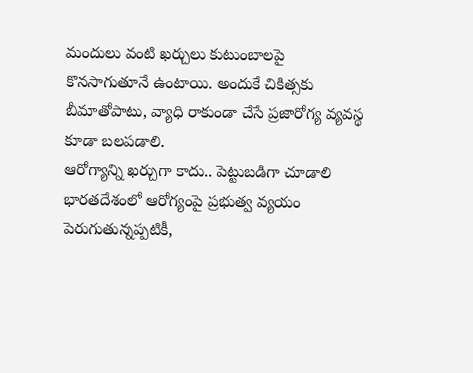మందులు వంటి ఖర్చులు కుటుంబాలపై కొనసాగుతూనే ఉంటాయి. అందుకే చికిత్సకు బీమాతోపాటు, వ్యాధి రాకుండా చేసే ప్రజారోగ్య వ్యవస్థ కూడా బలపడాలి.
ఆరోగ్యాన్ని ఖర్చుగా కాదు.. పెట్టుబడిగా చూడాలి
భారతదేశంలో ఆరోగ్యంపై ప్రభుత్వ వ్యయం పెరుగుతున్నప్పటికీ,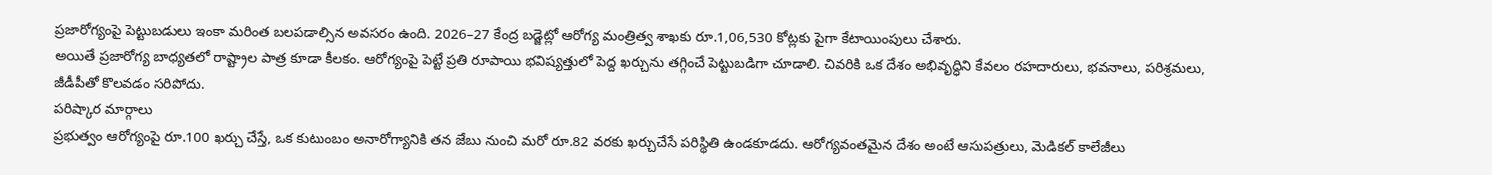ప్రజారోగ్యంపై పెట్టుబడులు ఇంకా మరింత బలపడాల్సిన అవసరం ఉంది. 2026–27 కేంద్ర బడ్జెట్లో ఆరోగ్య మంత్రిత్వ శాఖకు రూ.1,06,530 కోట్లకు పైగా కేటాయింపులు చేశారు.
అయితే ప్రజారోగ్య బాధ్యతలో రాష్ట్రాల పాత్ర కూడా కీలకం. ఆరోగ్యంపై పెట్టే ప్రతి రూపాయి భవిష్యత్తులో పెద్ద ఖర్చును తగ్గించే పెట్టుబడిగా చూడాలి. చివరికి ఒక దేశం అభివృద్ధిని కేవలం రహదారులు, భవనాలు, పరిశ్రమలు, జీడీపీతో కొలవడం సరిపోదు.
పరిష్కార మార్గాలు
ప్రభుత్వం ఆరోగ్యంపై రూ.100 ఖర్చు చేస్తే, ఒక కుటుంబం అనారోగ్యానికి తన జేబు నుంచి మరో రూ.82 వరకు ఖర్చుచేసే పరిస్థితి ఉండకూడదు. ఆరోగ్యవంతమైన దేశం అంటే ఆసుపత్రులు, మెడికల్ కాలేజీలు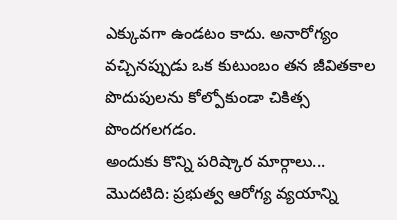ఎక్కువగా ఉండటం కాదు. అనారోగ్యం వచ్చినప్పుడు ఒక కుటుంబం తన జీవితకాల పొదుపులను కోల్పోకుండా చికిత్స పొందగలగడం.
అందుకు కొన్ని పరిష్కార మార్గాలు...
మొదటిది: ప్రభుత్వ ఆరోగ్య వ్యయాన్ని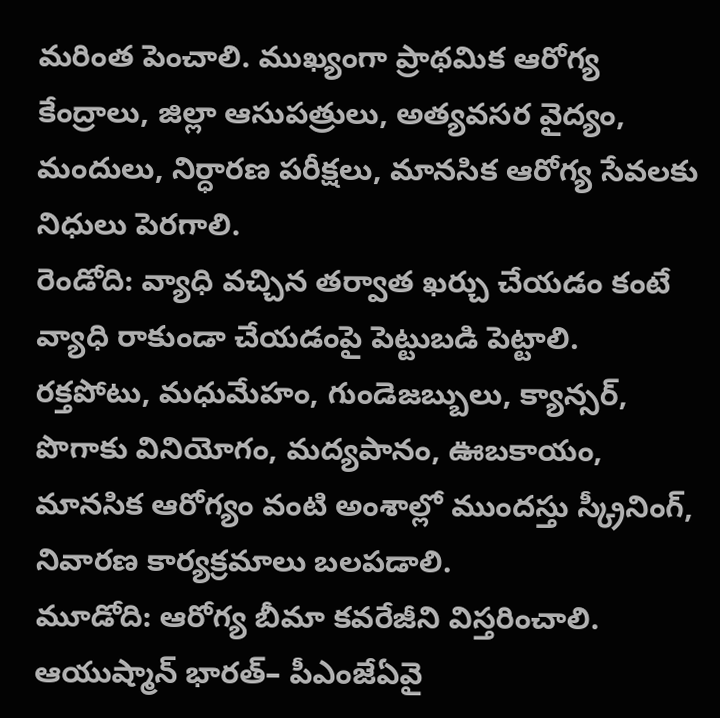మరింత పెంచాలి. ముఖ్యంగా ప్రాథమిక ఆరోగ్య కేంద్రాలు, జిల్లా ఆసుపత్రులు, అత్యవసర వైద్యం, మందులు, నిర్ధారణ పరీక్షలు, మానసిక ఆరోగ్య సేవలకు నిధులు పెరగాలి.
రెండోది: వ్యాధి వచ్చిన తర్వాత ఖర్చు చేయడం కంటే వ్యాధి రాకుండా చేయడంపై పెట్టుబడి పెట్టాలి. రక్తపోటు, మధుమేహం, గుండెజబ్బులు, క్యాన్సర్, పొగాకు వినియోగం, మద్యపానం, ఊబకాయం, మానసిక ఆరోగ్యం వంటి అంశాల్లో ముందస్తు స్క్రీనింగ్, నివారణ కార్యక్రమాలు బలపడాలి.
మూడోది: ఆరోగ్య బీమా కవరేజీని విస్తరించాలి. ఆయుష్మాన్ భారత్– పీఎంజేఏవై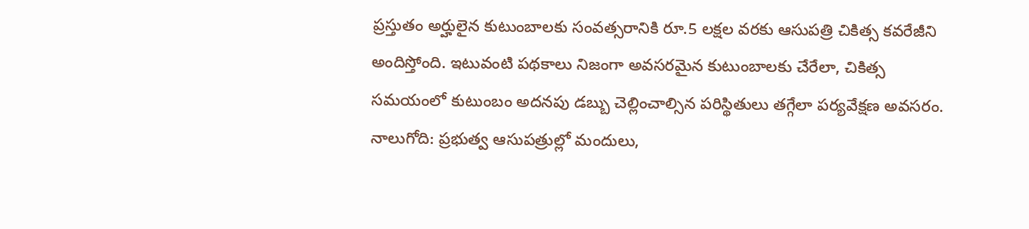ప్రస్తుతం అర్హులైన కుటుంబాలకు సంవత్సరానికి రూ.5 లక్షల వరకు ఆసుపత్రి చికిత్స కవరేజీని అందిస్తోంది. ఇటువంటి పథకాలు నిజంగా అవసరమైన కుటుంబాలకు చేరేలా, చికిత్స సమయంలో కుటుంబం అదనపు డబ్బు చెల్లించాల్సిన పరిస్థితులు తగ్గేలా పర్యవేక్షణ అవసరం.
నాలుగోది: ప్రభుత్వ ఆసుపత్రుల్లో మందులు,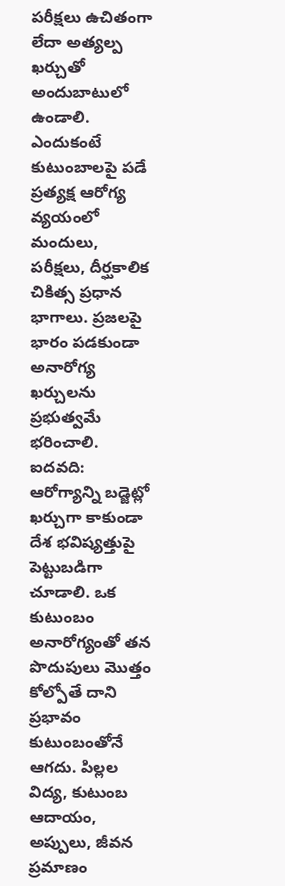పరీక్షలు ఉచితంగా లేదా అత్యల్ప ఖర్చుతో అందుబాటులో ఉండాలి. ఎందుకంటే కుటుంబాలపై పడే ప్రత్యక్ష ఆరోగ్య వ్యయంలో మందులు, పరీక్షలు, దీర్ఘకాలిక చికిత్స ప్రధాన భాగాలు. ప్రజలపై భారం పడకుండా అనారోగ్య ఖర్చులను ప్రభుత్వమే భరించాలి.
ఐదవది: ఆరోగ్యాన్ని బడ్జెట్లో ఖర్చుగా కాకుండా దేశ భవిష్యత్తుపై పెట్టుబడిగా చూడాలి. ఒక కుటుంబం అనారోగ్యంతో తన పొదుపులు మొత్తం కోల్పోతే దాని ప్రభావం కుటుంబంతోనే ఆగదు. పిల్లల విద్య, కుటుంబ ఆదాయం, అప్పులు, జీవన ప్రమాణం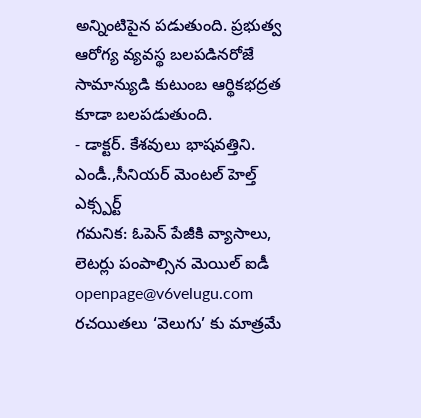అన్నింటిపైన పడుతుంది. ప్రభుత్వ ఆరోగ్య వ్యవస్థ బలపడినరోజే సామాన్యుడి కుటుంబ ఆర్థికభద్రత కూడా బలపడుతుంది.
- డాక్టర్. కేశవులు భాషవత్తిని. ఎండీ.,సీనియర్ మెంటల్ హెల్త్ ఎక్స్పర్ట్
గమనిక: ఓపెన్ పేజీకి వ్యాసాలు, లెటర్లు పంపాల్సిన మెయిల్ ఐడీ openpage@v6velugu.com రచయితలు ‘వెలుగు’ కు మాత్రమే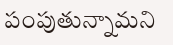పంపుతున్నామని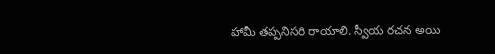హామీ తప్పనిసరి రాయాలి. స్వీయ రచన అయి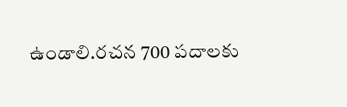ఉండాలి.రచన 700 పదాలకు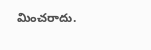మించరాదు.